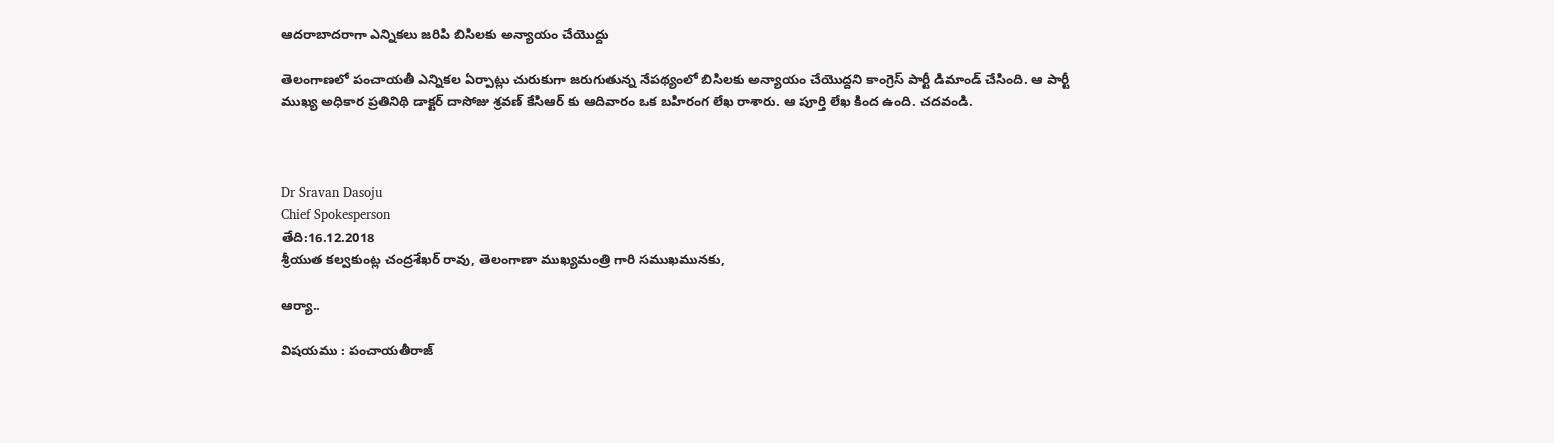ఆదరాబాదరాగా ఎన్నికలు జరిపి బిసిలకు అన్యాయం చేయొద్దు

తెలంగాణలో పంచాయతీ ఎన్నికల ఏర్పాట్లు చురుకుగా జరుగుతున్న నేపథ్యంలో బిసిలకు అన్యాయం చేయొద్దని కాంగ్రెస్ పార్టీ డిమాండ్ చేసింది. ఆ పార్టీ ముఖ్య అధికార ప్రతినిథి డాక్టర్ దాసోజు శ్రవణ్ కేసిఆర్ కు ఆదివారం ఒక బహిరంగ లేఖ రాశారు. ఆ పూర్తి లేఖ కింద ఉంది. చదవండి.



Dr Sravan Dasoju
Chief Spokesperson
తేది:16.12.2018
శ్రీయుత కల్వకుంట్ల చంద్రశేఖర్ రావు, తెలంగాణా ముఖ్యమంత్రి గారి సముఖమునకు,

ఆర్యా..

విషయము : పంచాయతీరాజ్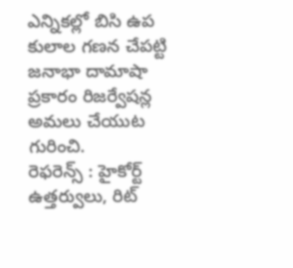ఎన్నికల్లో బిసి ఉప కులాల గణన చేపట్టి జనాభా దామాషా ప్రకారం రిజర్వేషన్ల అమలు చేయుట గురించి.
రెఫరెన్స్ : హైకోర్ట్ ఉత్తర్వులు, రిట్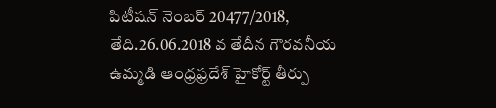పిటీషన్ నెంబర్ 20477/2018, తేది.26.06.2018 వ తేదీన గౌరవనీయ ఉమ్మడి ఆంధ్రఫ్రదేశ్ హైకోర్ట్ తీర్పు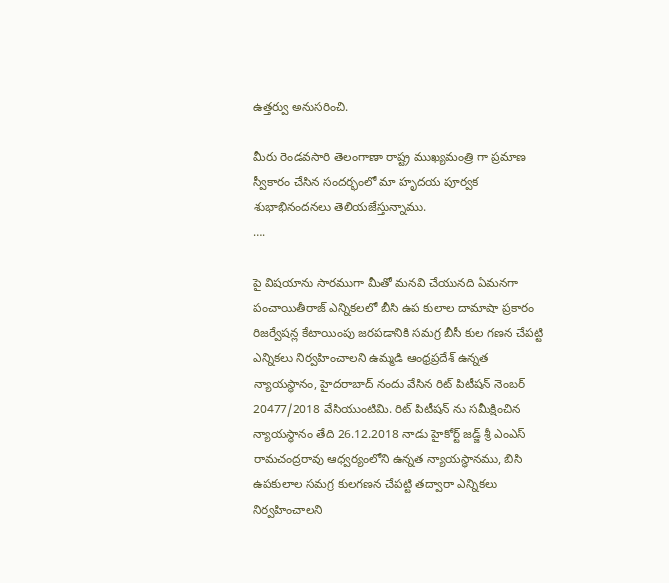ఉత్తర్వు అనుసరించి.

మీరు రెండవసారి తెలంగాణా రాష్ట్ర ముఖ్యమంత్రి గా ప్రమాణ స్వీకారం చేసిన సందర్భంలో మా హృదయ పూర్వక శుభాభినందనలు తెలియజేస్తున్నాము.
….

పై విషయాను సారముగా మీతో మనవి చేయునది ఏమనగా పంచాయితీరాజ్ ఎన్నికలలో బీసి ఉప కులాల దామాషా ప్రకారం రిజర్వేషన్ల కేటాయింపు జరపడానికి సమగ్ర బీసీ కుల గణన చేపట్టి ఎన్నికలు నిర్వహించాలని ఉమ్మడి ఆంధ్రప్రదేశ్ ఉన్నత న్యాయస్ధానం, హైదరాబాద్ నందు వేసిన రిట్ పిటీషన్ నెంబర్ 20477/2018 వేసియుంటిమి. రిట్ పిటీషన్ ను సమీక్షించిన న్యాయస్ధానం తేది 26.12.2018 నాడు హైకోర్ట్ జడ్జ్ శ్రీ ఎంఎస్ రామచంద్రరావు ఆధ్వర్యంలోని ఉన్నత న్యాయస్ధానము, బిసి ఉపకులాల సమగ్ర కులగణన చేపట్టి తద్వారా ఎన్నికలు నిర్వహించాలని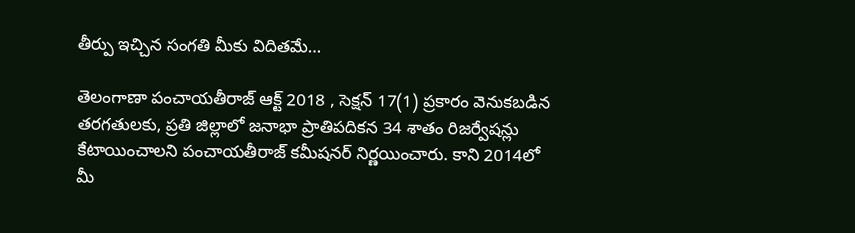తీర్పు ఇచ్చిన సంగతి మీకు విదితమే…

తెలంగాణా పంచాయతీరాజ్ ఆక్ట్ 2018 , సెక్షన్ 17(1) ప్రకారం వెనుకబడిన తరగతులకు, ప్రతి జిల్లాలో జనాభా ప్రాతిపదికన 34 శాతం రిజర్వేషన్లు కేటాయించాలని పంచాయతీరాజ్ కమీషనర్ నిర్ణయించారు. కాని 2014లో మీ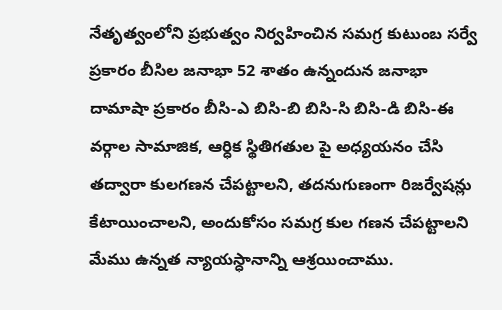నేతృత్వంలోని ప్రభుత్వం నిర్వహించిన సమగ్ర కుటుంబ సర్వే ప్రకారం బీసిల జనాభా 52 శాతం ఉన్నందున జనాభా దామాషా ప్రకారం బీసి-ఎ బిసి-బి బిసి-సి బిసి-డి బిసి-ఈ వర్గాల సామాజిక, ఆర్ధిక స్థితిగతుల పై అధ్యయనం చేసి తద్వారా కులగణన చేపట్టాలని, తదనుగుణంగా రిజర్వేషన్లు కేటాయించాలని, అందుకోసం సమగ్ర కుల గణన చేపట్టాలని మేము ఉన్నత న్యాయస్ధానాన్ని ఆశ్రయించాము.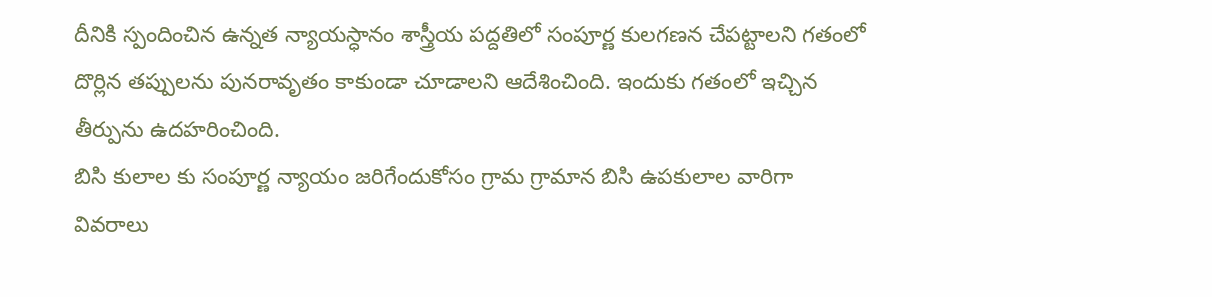దీనికి స్పందించిన ఉన్నత న్యాయస్ధానం శాస్త్రీయ పద్దతిలో సంపూర్ణ కులగణన చేపట్టాలని గతంలో దొర్లిన తప్పులను పునరావృతం కాకుండా చూడాలని ఆదేశించింది. ఇందుకు గతంలో ఇచ్చిన తీర్పును ఉదహరించింది.
బిసి కులాల కు సంపూర్ణ న్యాయం జరిగేందుకోసం గ్రామ గ్రామాన బిసి ఉపకులాల వారిగా వివరాలు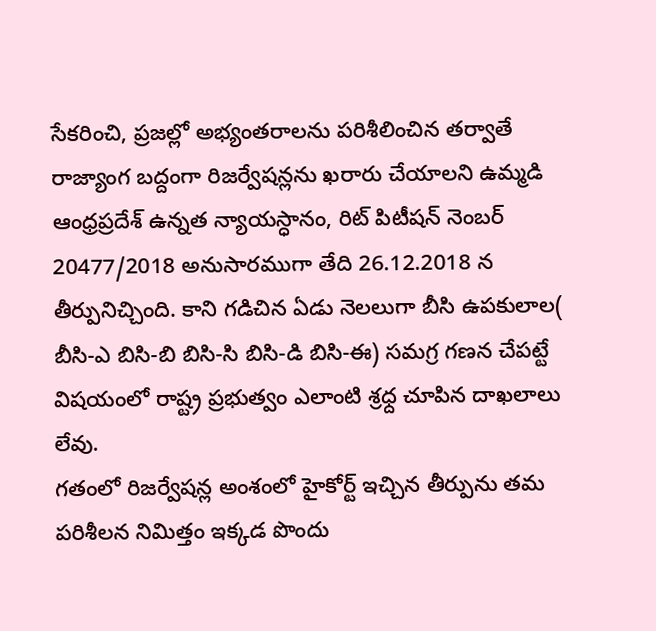సేకరించి, ప్రజల్లో అభ్యంతరాలను పరిశీలించిన తర్వాతే రాజ్యాంగ బద్దంగా రిజర్వేషన్లను ఖరారు చేయాలని ఉమ్మడి ఆంధ్రప్రదేశ్ ఉన్నత న్యాయస్ధానం, రిట్ పిటీషన్ నెంబర్ 20477/2018 అనుసారముగా తేది 26.12.2018 న తీర్పునిచ్చింది. కాని గడిచిన ఏడు నెలలుగా బీసి ఉపకులాల( బీసి-ఎ బిసి-బి బిసి-సి బిసి-డి బిసి-ఈ) సమగ్ర గణన చేపట్టే విషయంలో రాష్ట్ర ప్రభుత్వం ఎలాంటి శ్రధ్ద చూపిన దాఖలాలు లేవు.
గతంలో రిజర్వేషన్ల అంశంలో హైకోర్ట్ ఇచ్చిన తీర్పును తమ పరిశీలన నిమిత్తం ఇక్కడ పొందు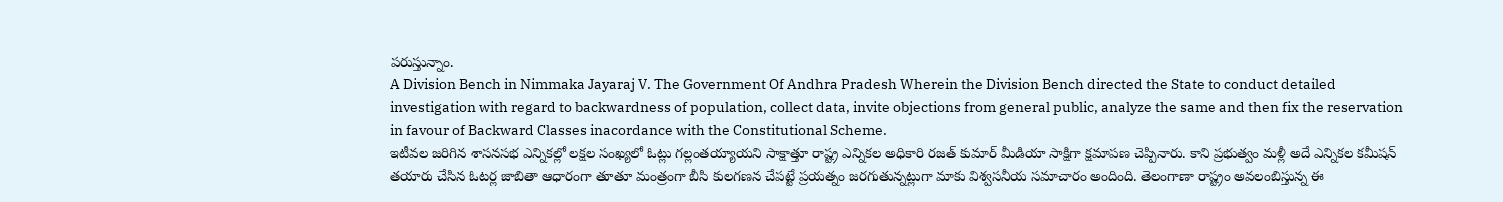పరుస్తున్నాం.
A Division Bench in Nimmaka Jayaraj V. The Government Of Andhra Pradesh Wherein the Division Bench directed the State to conduct detailed investigation with regard to backwardness of population, collect data, invite objections from general public, analyze the same and then fix the reservation in favour of Backward Classes inacordance with the Constitutional Scheme.
ఇటీవల జరిగిన శాసనసభ ఎన్నికల్లో లక్షల సంఖ్యలో ఓట్లు గల్లంతయ్యాయని సాక్షాత్తూ రాష్ట్ర ఎన్నికల అధికారి రజత్ కుమార్ మీడియా సాక్షిగా క్షమాపణ చెప్పినారు. కాని ప్రభుత్వం మళ్లీ అదే ఎన్నికల కమీషన్ తయారు చేసిన ఓటర్ల జాబితా ఆధారంగా తూతూ మంత్రంగా బీసి కులగణన చేపట్టే ప్రయత్నం జరగుతున్నట్లుగా మాకు విశ్వసనీయ సమాచారం అందింది. తెలంగాణా రాష్ట్రం అవలంబిస్తున్న ఈ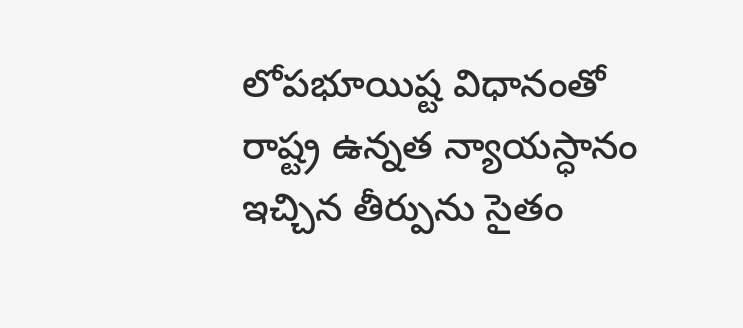లోపభూయిష్ట విధానంతో రాష్ట్ర ఉన్నత న్యాయస్ధానం ఇచ్చిన తీర్పును సైతం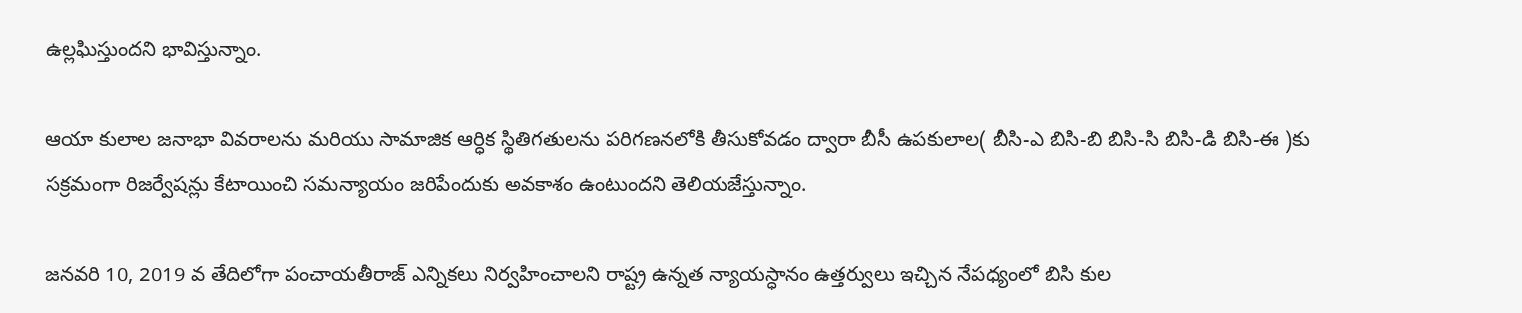ఉల్లఘిస్తుందని భావిస్తున్నాం.

ఆయా కులాల జనాభా వివరాలను మరియు సామాజిక ఆర్ధిక స్థితిగతులను పరిగణనలోకి తీసుకోవడం ద్వారా బీసీ ఉపకులాల( బీసి-ఎ బిసి-బి బిసి-సి బిసి-డి బిసి-ఈ )కు సక్రమంగా రిజర్వేషన్లు కేటాయించి సమన్యాయం జరిపేందుకు అవకాశం ఉంటుందని తెలియజేస్తున్నాం.

జనవరి 10, 2019 వ తేదిలోగా పంచాయతీరాజ్ ఎన్నికలు నిర్వహించాలని రాష్ట్ర ఉన్నత న్యాయస్ధానం ఉత్తర్వులు ఇచ్చిన నేపధ్యంలో బిసి కుల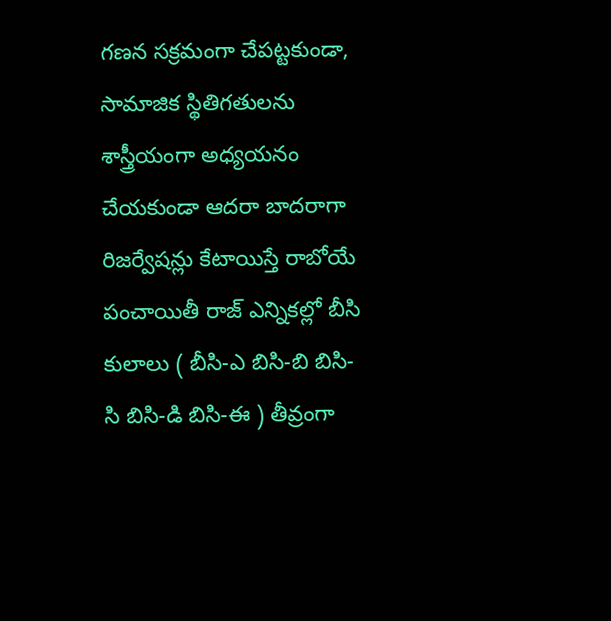గణన సక్రమంగా చేపట్టకుండా, సామాజిక స్థితిగతులను శాస్త్రీయంగా అధ్యయనం చేయకుండా ఆదరా బాదరాగా రిజర్వేషన్లు కేటాయిస్తే రాబోయే పంచాయితీ రాజ్ ఎన్నికల్లో బీసి కులాలు ( బీసి-ఎ బిసి-బి బిసి-సి బిసి-డి బిసి-ఈ ) తీవ్రంగా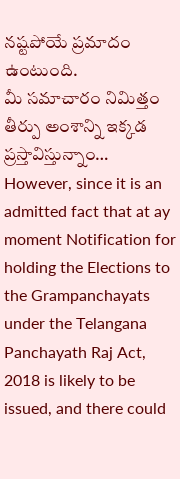నష్టపోయే ప్రమాదం ఉంటుంది.
మీ సమాచారం నిమిత్తం తీర్పు అంశాన్ని ఇక్కడ ప్రస్తావిస్తున్నాం…
However, since it is an admitted fact that at ay moment Notification for holding the Elections to the Grampanchayats under the Telangana Panchayath Raj Act, 2018 is likely to be issued, and there could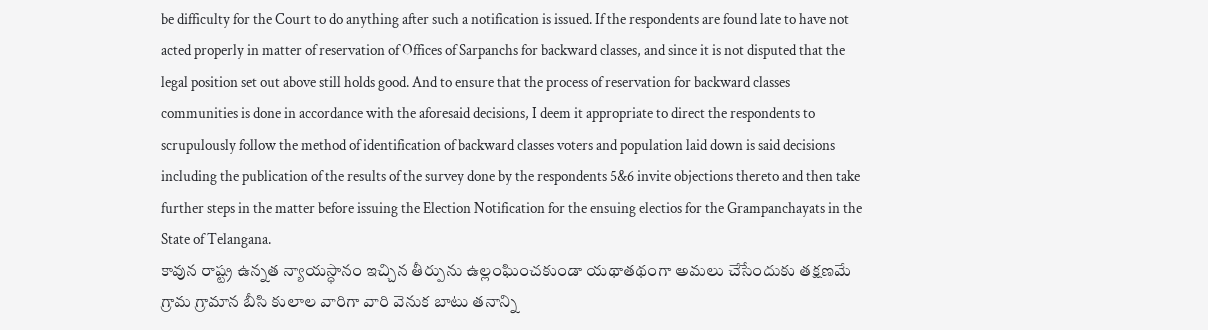be difficulty for the Court to do anything after such a notification is issued. If the respondents are found late to have not acted properly in matter of reservation of Offices of Sarpanchs for backward classes, and since it is not disputed that the legal position set out above still holds good. And to ensure that the process of reservation for backward classes communities is done in accordance with the aforesaid decisions, I deem it appropriate to direct the respondents to scrupulously follow the method of identification of backward classes voters and population laid down is said decisions including the publication of the results of the survey done by the respondents 5&6 invite objections thereto and then take further steps in the matter before issuing the Election Notification for the ensuing electios for the Grampanchayats in the State of Telangana.
కావున రాష్ట్ర ఉన్నత న్యాయస్ధానం ఇచ్చిన తీర్పును ఉల్లంఘించకుండా యథాతథంగా అమలు చేసేందుకు తక్షణమే గ్రామ గ్రామాన బీసి కులాల వారిగా వారి వెనుక బాటు తనాన్ని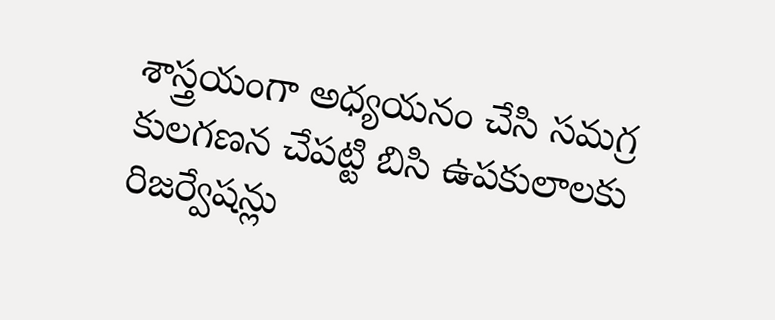శాస్త్రయంగా అధ్యయనం చేసి సమగ్ర కులగణన చేపట్టి బిసి ఉపకులాలకు రిజర్వేషన్లు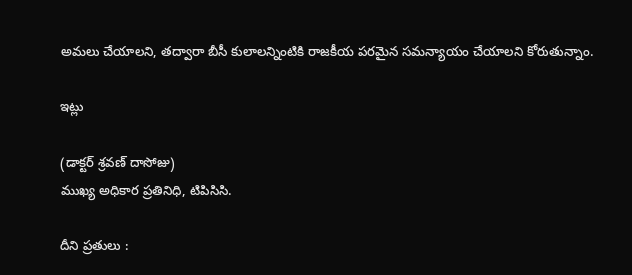అమలు చేయాలని, తద్వారా బీసీ కులాలన్నింటికి రాజకీయ పరమైన సమన్యాయం చేయాలని కోరుతున్నాం.

ఇట్లు

(డాక్టర్ శ్రవణ్ దాసోజు)
ముఖ్య అధికార ప్రతినిధి, టిపిసిసి.

దీని ప్రతులు :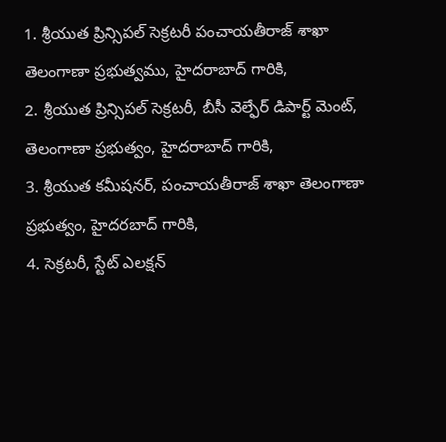1. శ్రీయుత ప్రిన్సిపల్ సెక్రటరీ పంచాయతీరాజ్ శాఖా తెలంగాణా ప్రభుత్వము, హైదరాబాద్ గారికి,
2. శ్రీయుత ప్రిన్సిపల్ సెక్రటరీ, బీసీ వెల్ఫేర్ డిపార్ట్ మెంట్, తెలంగాణా ప్రభుత్వం, హైదరాబాద్ గారికి,
3. శ్రీయుత కమీషనర్, పంచాయతీరాజ్ శాఖా తెలంగాణా ప్రభుత్వం, హైదరబాద్ గారికి,
4. సెక్రటరీ, స్టేట్ ఎలక్షన్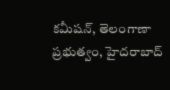కమీషన్, తెలంగాణా ప్రభుత్వం, హైదరాబాద్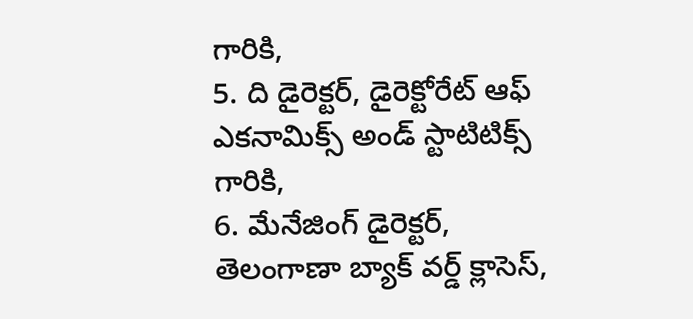గారికి,
5. ది డైరెక్టర్, డైరెక్టోరేట్ ఆఫ్ ఎకనామిక్స్ అండ్ స్టాటిటిక్స్ గారికి,
6. మేనేజింగ్ డైరెక్టర్, తెలంగాణా బ్యాక్ వర్డ్ క్లాసెస్,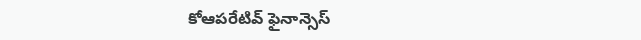కోఆపరేటివ్ ఫైనాన్సెస్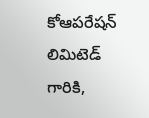కోఆపరేషన్ లిమిటెడ్ గారికి,